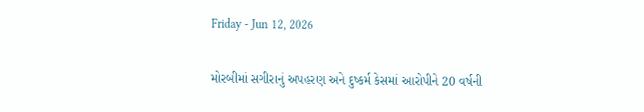Friday - Jun 12, 2026

મોરબીમાં સગીરાનું અપહરણ અને દુષ્કર્મ કેસમાં આરોપીને 20 વર્ષની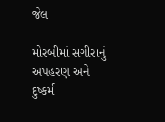જેલ

મોરબીમાં સગીરાનું અપહરણ અને દુષ્કર્મ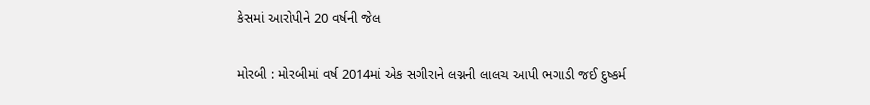કેસમાં આરોપીને 20 વર્ષની જેલ

મોરબી : મોરબીમાં વર્ષ 2014માં એક સગીરાને લગ્નની લાલચ આપી ભગાડી જઈ દુષ્કર્મ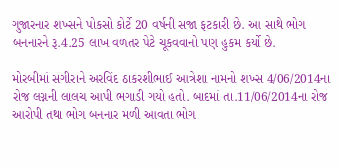ગુજારનાર શખ્સને પોકસો કોર્ટે 20 વર્ષની સજા ફટકારી છે. આ સાથે ભોગ બનનારને રૂ.4.25 લાખ વળતર પેટે ચૂકવવાનો પણ હુકમ કર્યો છે.

મોરબીમાં સગીરાને અરવિંદ ઠાકરશીભાઈ આત્રેશા નામનો શખ્સ 4/06/2014ના રોજ લગ્નની લાલચ આપી ભગાડી ગયો હતો. બાદમાં તા.11/06/2014ના રોજ આરોપી તથા ભોગ બનનાર મળી આવતા ભોગ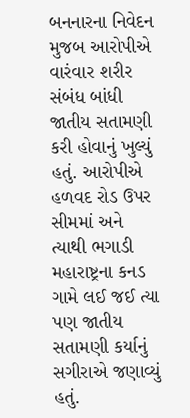બનનારના નિવેદન મુજબ આરોપીએ વારંવાર શરીર સંબંધ બાંધી જાતીય સતામણી કરી હોવાનું ખુલ્યું હતું. આરોપીએ હળવદ રોડ ઉપર સીમમાં અને ત્યાથી ભગાડી મહારાષ્ટ્રના કનડ ગામે લઈ જઈ ત્યા પણ જાતીય સતામણી કર્યાનું સગીરાએ જણાવ્યું હતું.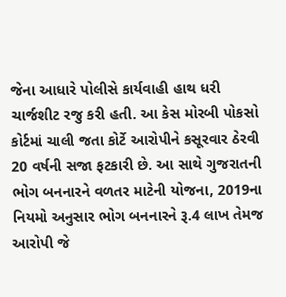જેના આધારે પોલીસે કાર્યવાહી હાથ ધરી ચાર્જશીટ રજુ કરી હતી. આ કેસ મોરબી પોકસો કોર્ટમાં ચાલી જતા કોર્ટે આરોપીને કસૂરવાર ઠેરવી 20 વર્ષની સજા ફટકારી છે. આ સાથે ગુજરાતની ભોગ બનનારને વળતર માટેની યોજના, 2019ના નિયમો અનુસાર ભોગ બનનારને રૂ.4 લાખ તેમજ આરોપી જે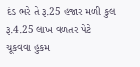દંડ ભરે તે રૂ.25 હજાર મળી કુલ રૂ.4.25 લાખ વળતર પેટે ચૂકવવા હુકમ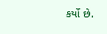કર્યો છે.